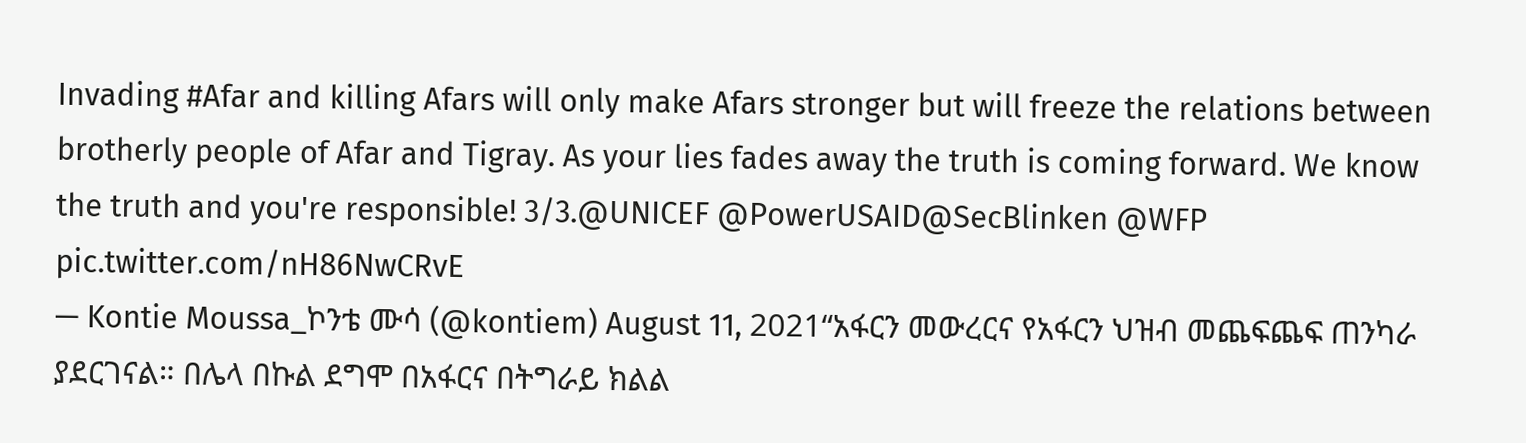Invading #Afar and killing Afars will only make Afars stronger but will freeze the relations between brotherly people of Afar and Tigray. As your lies fades away the truth is coming forward. We know the truth and you're responsible! 3/3.@UNICEF @PowerUSAID@SecBlinken @WFP pic.twitter.com/nH86NwCRvE
— Kontie Moussa_ኮንቴ ሙሳ (@kontiem) August 11, 2021“አፋርን መውረርና የአፋርን ህዝብ መጨፍጨፍ ጠንካራ ያደርገናል። በሌላ በኩል ደግሞ በአፋርና በትግራይ ክልል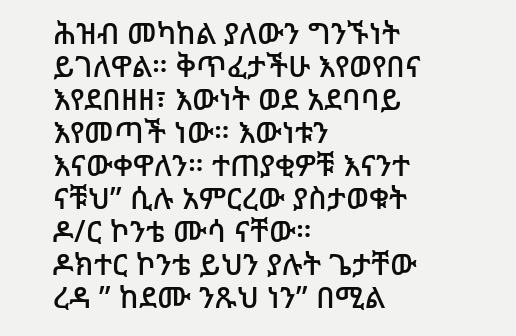ሕዝብ መካከል ያለውን ግንኙነት ይገለዋል። ቅጥፈታችሁ እየወየበና እየደበዘዘ፣ እውነት ወደ አደባባይ እየመጣች ነው። እውነቱን እናውቀዋለን። ተጠያቂዎቹ እናንተ ናቹህ” ሲሉ አምርረው ያስታወቁት ዶ/ር ኮንቴ ሙሳ ናቸው።
ዶክተር ኮንቴ ይህን ያሉት ጌታቸው ረዳ ” ከደሙ ንጹህ ነን” በሚል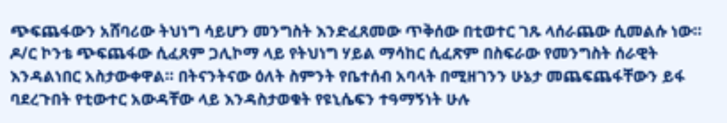ጭፍጨፋውን አሸባሪው ትህነግ ሳይሆን መንግስት እንድፈጸመው ጥቅሰው በቲወተር ገጹ ላሰራጨው ሲመልሱ ነው።
ዶ/ር ኮንቴ ጭፍጨፋው ሲፈጸም ጋሊኮማ ላይ የትህነግ ሃይል ማሳከር ሲፈጽም በስፍራው የመንግስት ሰራዊት እንዳልነበር አስታውቀዋል። በትናንትናው ዕለት ስምንት የቤተሰብ አባላት በሚዘገንን ሁኔታ መጨፍጨፋቸውን ይፋ ባደረጉበት የቲውተር አውዳቸው ላይ እንዳስታወቁት የዩኒሴፍን ተዓማኝነት ሁሉ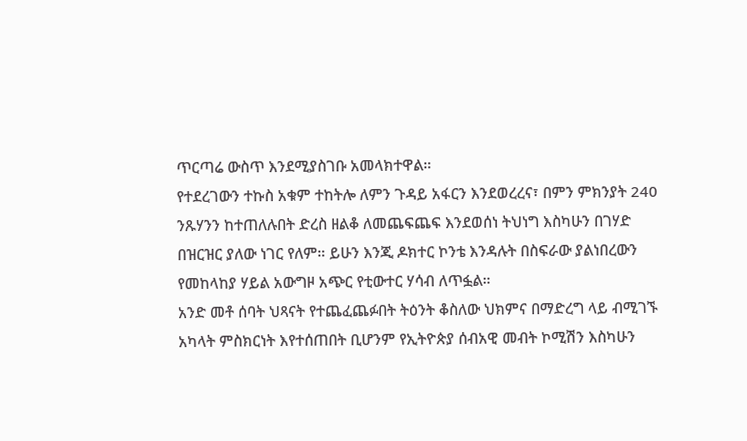ጥርጣሬ ውስጥ እንደሚያስገቡ አመላክተዋል።
የተደረገውን ተኩስ አቁም ተከትሎ ለምን ጉዳይ አፋርን እንደወረረና፣ በምን ምክንያት 240 ንጹሃንን ከተጠለሉበት ድረስ ዘልቆ ለመጨፍጨፍ እንደወሰነ ትህነግ እስካሁን በገሃድ በዝርዝር ያለው ነገር የለም። ይሁን እንጂ ዶክተር ኮንቴ እንዳሉት በስፍራው ያልነበረውን የመከላከያ ሃይል አውግዞ አጭር የቲውተር ሃሳብ ለጥፏል።
አንድ መቶ ሰባት ህጻናት የተጨፈጨፉበት ትዕንት ቆስለው ህክምና በማድረግ ላይ ብሚገኙ አካላት ምስክርነት እየተሰጠበት ቢሆንም የኢትዮጵያ ሰብአዊ መብት ኮሚሽን እስካሁን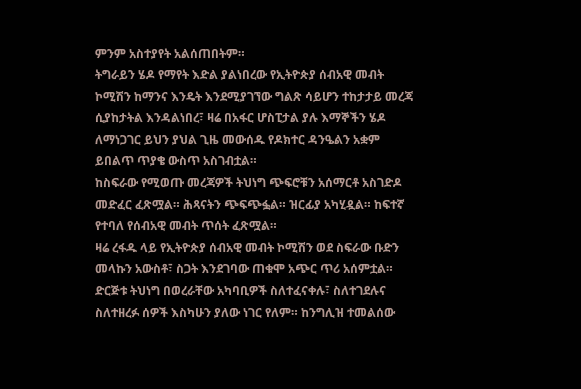ምንም አስተያየት አልሰጠበትም።
ትግራይን ሄዶ የማየት እድል ያልነበረው የኢትዮጵያ ሰብአዊ መብት ኮሚሽን ከማንና እንዴት እንደሚያገኘው ግልጽ ሳይሆን ተከታታይ መረጃ ሲያከታትል እንዳልነበረ፣ ዛሬ በአፋር ሆስፒታል ያሉ እማኞችን ሄዶ ለማነጋገር ይህን ያህል ጊዜ መውሰዱ የዶክተር ዳንዔልን አቋም ይበልጥ ጥያቄ ውስጥ አስገብቷል።
ከስፍራው የሚወጡ መረጃዎች ትህነግ ጭፍሮቹን አሰማርቶ አስገድዶ መድፈር ፈጽሟል። ሕጻናትን ጭፍጭፏል። ዝርፊያ አካሂዷል። ከፍተኛ የተባለ የሰብአዊ መብት ጥሰት ፈጽሟል።
ዛሬ ረፋዱ ላይ የኢትዮጵያ ሰብአዊ መብት ኮሚሽን ወደ ስፍራው ቡድን መላኩን አውስቶ፣ ስጋት እንደገባው ጠቁሞ አጭር ጥሪ አሰምቷል። ድርጅቱ ትህነግ በወረራቸው አካባቢዎች ስለተፈናቀሉ፣ ስለተገደሉና ስለተዘረፉ ሰዎች እስካሁን ያለው ነገር የለም። ከንግሊዝ ተመልሰው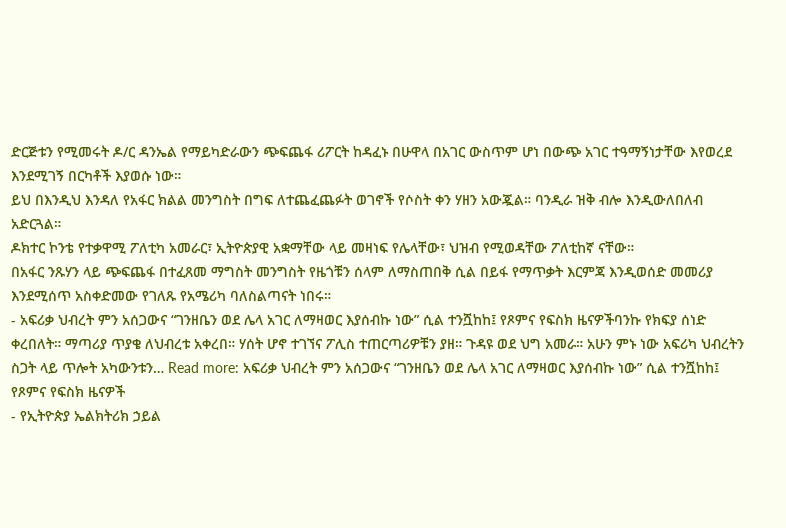ድርጅቱን የሚመሩት ዶ/ር ዳንኤል የማይካድራውን ጭፍጨፋ ሪፖርት ከዳፈኑ በሁዋላ በአገር ውስጥም ሆነ በውጭ አገር ተዓማኝነታቸው እየወረደ እንደሚገኝ በርካቶች እያወሱ ነው።
ይህ በእንዲህ እንዳለ የአፋር ክልል መንግስት በግፍ ለተጨፈጨፉት ወገኖች የሶስት ቀን ሃዘን አውጇል። ባንዲራ ዝቅ ብሎ እንዲውለበለብ አድርጓል።
ዶክተር ኮንቴ የተቃዋሚ ፖለቲካ አመራር፣ ኢትዮጵያዊ አቋማቸው ላይ መዛነፍ የሌላቸው፣ ህዝብ የሚወዳቸው ፖለቲከኛ ናቸው።
በአፋር ንጹሃን ላይ ጭፍጨፋ በተፈጸመ ማግስት መንግስት የዜጎቹን ሰላም ለማስጠበቅ ሲል በይፋ የማጥቃት እርምጃ እንዲወሰድ መመሪያ እንደሚሰጥ አስቀድመው የገለጹ የአሜሪካ ባለስልጣናት ነበሩ።
- አፍሪቃ ህብረት ምን አሰጋውና “ገንዘቤን ወደ ሌላ አገር ለማዛወር እያሰብኩ ነው” ሲል ተንሿከከ፤ የጾምና የፍስክ ዜናዎችባንኩ የክፍያ ሰነድ ቀረበለት። ማጣሪያ ጥያቄ ለህብረቱ አቀረበ። ሃሰት ሆኖ ተገኘና ፖሊስ ተጠርጣሪዎቹን ያዘ። ጉዳዩ ወደ ህግ አመራ። አሁን ምኑ ነው አፍሪካ ህብረትን ስጋት ላይ ጥሎት አካውንቱን… Read more: አፍሪቃ ህብረት ምን አሰጋውና “ገንዘቤን ወደ ሌላ አገር ለማዛወር እያሰብኩ ነው” ሲል ተንሿከከ፤ የጾምና የፍስክ ዜናዎች
- የኢትዮጵያ ኤልክትሪክ ኃይል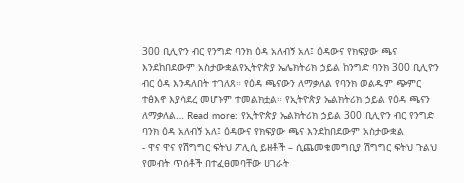300 ቢሊዮን ብር የንግድ ባንክ ዕዳ አለብኝ አለ፤ ዕዳውና የክፍያው ጫና እንደከበደውም አስታውቋልየኢትዮጵያ ኤሌክትሪክ ኃይል ከንግድ ባንክ 300 ቢሊዮን ብር ዕዳ እንዳለበት ተገለጸ። የዕዳ ጫናውን ለማቃለል የባንክ ወልዱም ጭምር ተፅእኖ እያሳደረ መሆኑም ተመልክቷል። የኢትዮጵያ ኤልክትሪክ ኃይል የዕዳ ጫናን ለማቃለል… Read more: የኢትዮጵያ ኤልክትሪክ ኃይል 300 ቢሊዮን ብር የንግድ ባንክ ዕዳ አለብኝ አለ፤ ዕዳውና የክፍያው ጫና እንደከበደውም አስታውቋል
- ዋና ዋና የሽግግር ፍትህ ፖሊሲ ይዘቶች – ሲጨመቁመግቢያ ሽግግር ፍትህ ጉልህ የመብት ጥሰቶች በተፈፀመባቸው ሀገራት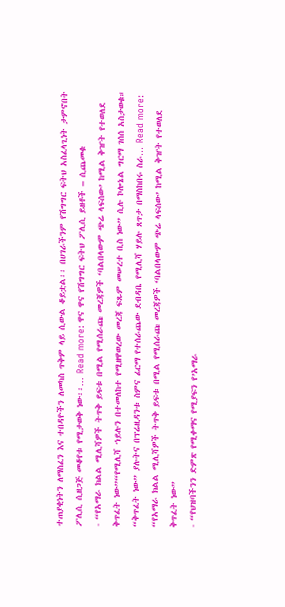ተጠያቂነትን ለማስፈን እና ተበዳዮችን ለመካስ ጥቅም ላይ ሲውል ቆይቷል፡፡ በሀገራችንም የሽግግር ፍትህ አስፈላጊነት ታምኖበት ፖሊሲ ሲዘጋጅ መቆየቱ የሚታወቅ ነው፡፡… Read more: ዋና ዋና የሽግግር ፍትህ ፖሊሲ ይዘቶች – ሲጨመቁ
- “የአማራ ክልል ሚሊሻዎች ትጥቅ ይፍቱ በሚል የሚሰራጩ መረጃዎች ‘ባልበላውም ጭሬ ላፍሰው’ ከሚል ቅዠት የተወለደ ቅጥፈት ነው”“የሚሊሻ ኀይሉን በተመለከተ የሚዘዋወረው መረጃ ፍጹም መሠረተ ቢስ ነው” ሲሉ ኮሎኔል ግርማ ገሰሰ አስታወቁ። “ቅጥፈት ነው” ያሉትና በፕሬዚዳንቱ ስምና ፊርማ የተሰራጨው ደብዳቤ የሚሊሻ ሃይሉ ጸጥታ በማስከበሩ ስራ… Read more: “የአማራ ክልል ሚሊሻዎች ትጥቅ ይፍቱ በሚል የሚሰራጩ መረጃዎች ‘ባልበላውም ጭሬ ላፍሰው’ ከሚል ቅዠት የተወለደ ቅጥፈት ነው”
- “የህዝባችንን ድምጽ የሚቀማና የሚያፍን የ’አማራ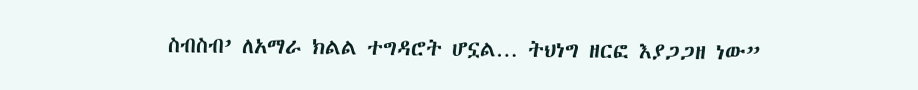ስብስብ’ ለአማራ ክልል ተግዳሮት ሆኗል… ትህነግ ዘርፎ እያጋጋዘ ነው”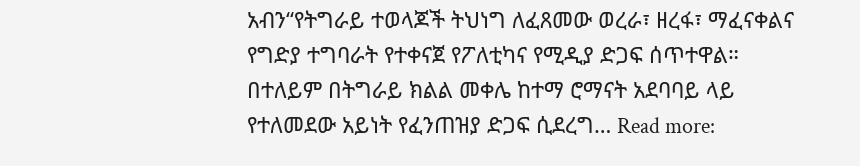አብን“የትግራይ ተወላጆች ትህነግ ለፈጸመው ወረራ፣ ዘረፋ፣ ማፈናቀልና የግድያ ተግባራት የተቀናጀ የፖለቲካና የሚዲያ ድጋፍ ሰጥተዋል። በተለይም በትግራይ ክልል መቀሌ ከተማ ሮማናት አደባባይ ላይ የተለመደው አይነት የፈንጠዝያ ድጋፍ ሲደረግ… Read more: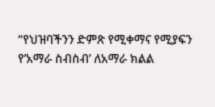“የህዝባችንን ድምጽ የሚቀማና የሚያፍን የ’አማራ ስብስብ’ ለአማራ ክልል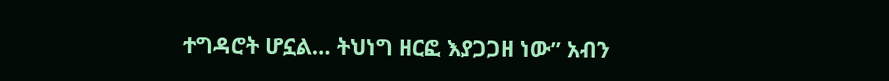ተግዳሮት ሆኗል… ትህነግ ዘርፎ እያጋጋዘ ነው” አብን